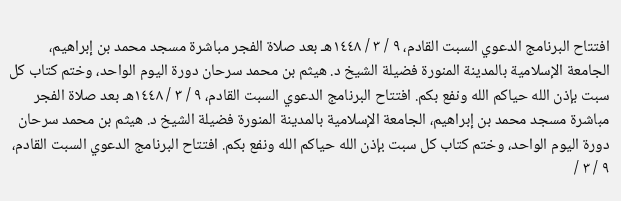افتتاح البرنامج الدعوي السبت القادم، ٩ / ٣ / ١٤٤٨هـ بعد صلاة الفجر مباشرة مسجد محمد بن إبراهيم، الجامعة الإسلامية بالمدينة المنورة فضيلة الشيخ د. هيثم بن محمد سرحان دورة اليوم الواحد، وختم كتاب كل سبت بإذن الله حياكم الله ونفع بكم. افتتاح البرنامج الدعوي السبت القادم، ٩ / ٣ / ١٤٤٨هـ بعد صلاة الفجر مباشرة مسجد محمد بن إبراهيم، الجامعة الإسلامية بالمدينة المنورة فضيلة الشيخ د. هيثم بن محمد سرحان دورة اليوم الواحد، وختم كتاب كل سبت بإذن الله حياكم الله ونفع بكم. افتتاح البرنامج الدعوي السبت القادم، ٩ / ٣ /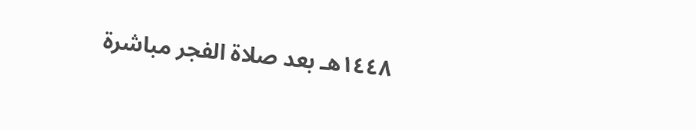١٤٤٨هـ بعد صلاة الفجر مباشرة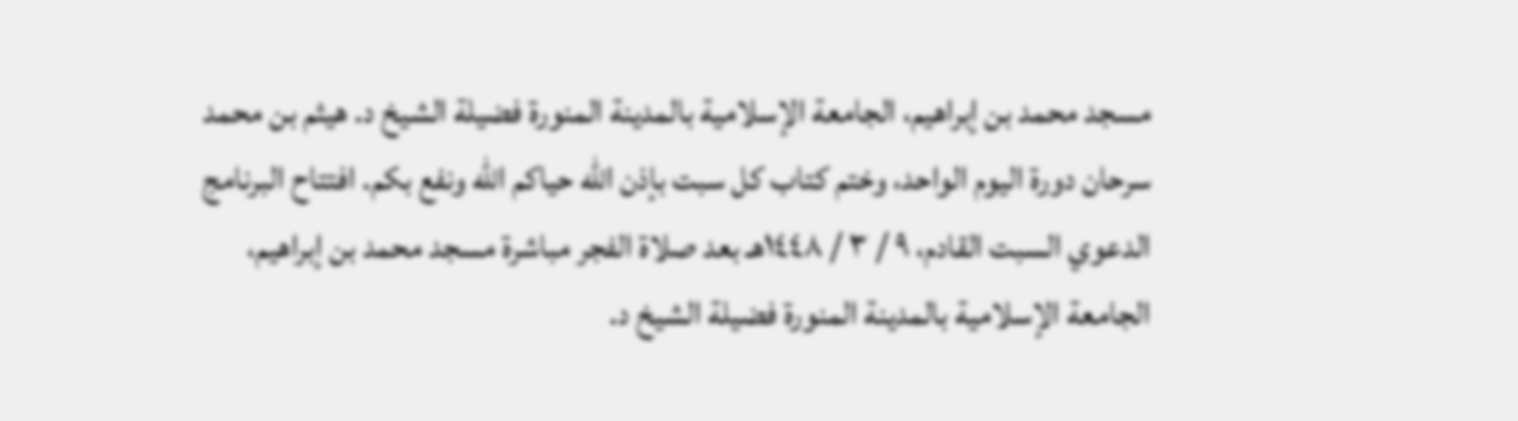مسجد محمد بن إبراهيم، الجامعة الإسلامية بالمدينة المنورة فضيلة الشيخ د. هيثم بن محمد سرحان دورة اليوم الواحد، وختم كتاب كل سبت بإذن الله حياكم الله ونفع بكم. افتتاح البرنامج الدعوي السبت القادم، ٩ / ٣ / ١٤٤٨هـ بعد صلاة الفجر مباشرة مسجد محمد بن إبراهيم، الجامعة الإسلامية بالمدينة المنورة فضيلة الشيخ د.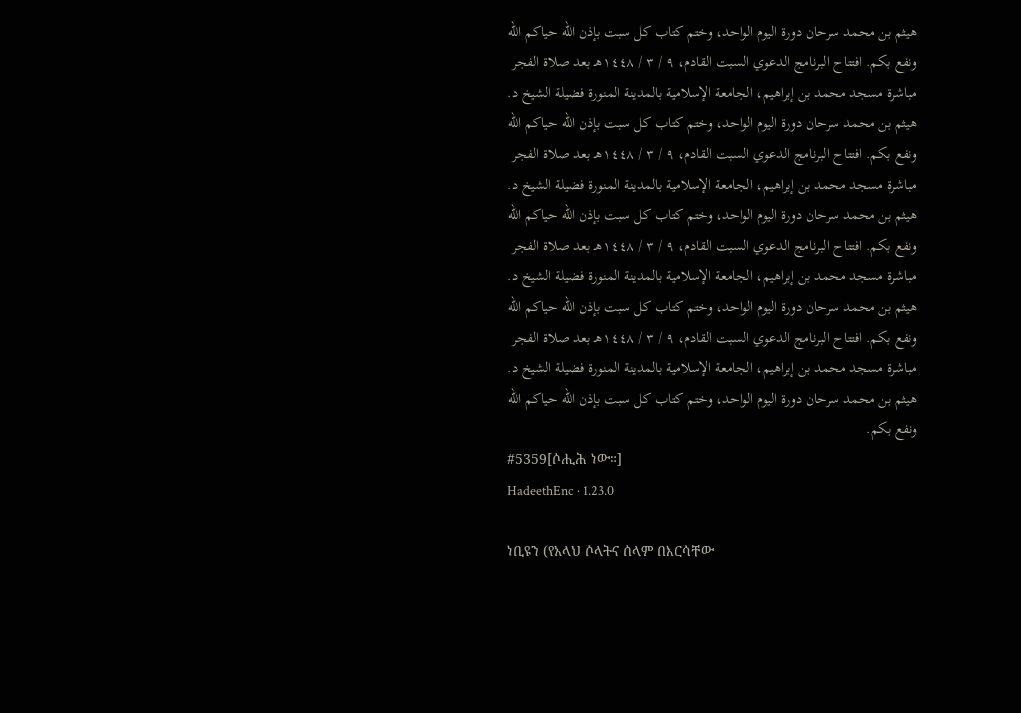هيثم بن محمد سرحان دورة اليوم الواحد، وختم كتاب كل سبت بإذن الله حياكم الله ونفع بكم. افتتاح البرنامج الدعوي السبت القادم، ٩ / ٣ / ١٤٤٨هـ بعد صلاة الفجر مباشرة مسجد محمد بن إبراهيم، الجامعة الإسلامية بالمدينة المنورة فضيلة الشيخ د. هيثم بن محمد سرحان دورة اليوم الواحد، وختم كتاب كل سبت بإذن الله حياكم الله ونفع بكم. افتتاح البرنامج الدعوي السبت القادم، ٩ / ٣ / ١٤٤٨هـ بعد صلاة الفجر مباشرة مسجد محمد بن إبراهيم، الجامعة الإسلامية بالمدينة المنورة فضيلة الشيخ د. هيثم بن محمد سرحان دورة اليوم الواحد، وختم كتاب كل سبت بإذن الله حياكم الله ونفع بكم. افتتاح البرنامج الدعوي السبت القادم، ٩ / ٣ / ١٤٤٨هـ بعد صلاة الفجر مباشرة مسجد محمد بن إبراهيم، الجامعة الإسلامية بالمدينة المنورة فضيلة الشيخ د. هيثم بن محمد سرحان دورة اليوم الواحد، وختم كتاب كل سبت بإذن الله حياكم الله ونفع بكم. افتتاح البرنامج الدعوي السبت القادم، ٩ / ٣ / ١٤٤٨هـ بعد صلاة الفجر مباشرة مسجد محمد بن إبراهيم، الجامعة الإسلامية بالمدينة المنورة فضيلة الشيخ د. هيثم بن محمد سرحان دورة اليوم الواحد، وختم كتاب كل سبت بإذن الله حياكم الله ونفع بكم.
#5359[ሶሒሕ ነው።]
HadeethEnc · 1.23.0

ነቢዩን (የአላህ ሶላትና ሰላም በእርሳቸው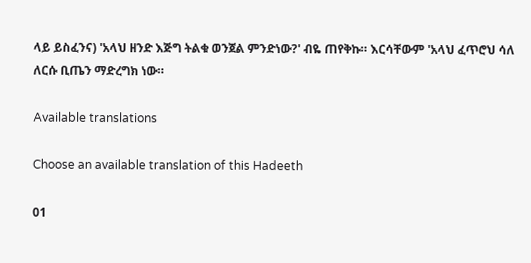ላይ ይስፈንና) 'አላህ ዘንድ እጅግ ትልቁ ወንጀል ምንድነው?' ብዬ ጠየቅኩ። እርሳቸውም 'አላህ ፈጥሮህ ሳለ ለርሱ ቢጤን ማድረግክ ነው።

Available translations

Choose an available translation of this Hadeeth

01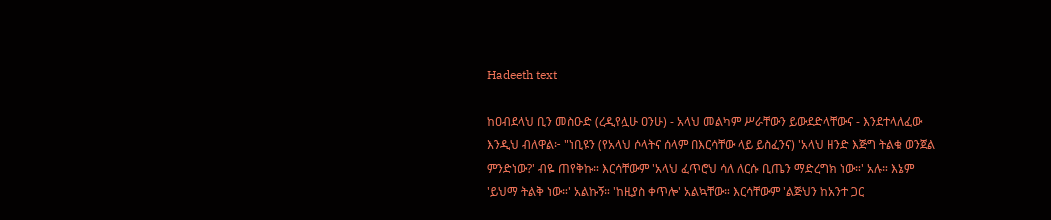Hadeeth text

ከዐብደላህ ቢን መስዑድ (ረዲየሏሁ ዐንሁ) - አላህ መልካም ሥራቸውን ይውደድላቸውና - እንደተላለፈው እንዲህ ብለዋል፦ "ነቢዩን (የአላህ ሶላትና ሰላም በእርሳቸው ላይ ይስፈንና) 'አላህ ዘንድ እጅግ ትልቁ ወንጀል ምንድነው?' ብዬ ጠየቅኩ። እርሳቸውም 'አላህ ፈጥሮህ ሳለ ለርሱ ቢጤን ማድረግክ ነው።' አሉ። እኔም 'ይህማ ትልቅ ነው።' አልኩኝ። 'ከዚያስ ቀጥሎ' አልኳቸው። እርሳቸውም 'ልጅህን ከአንተ ጋር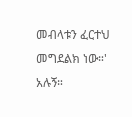መብላቱን ፈርተህ መግደልክ ነው።' አሉኝ።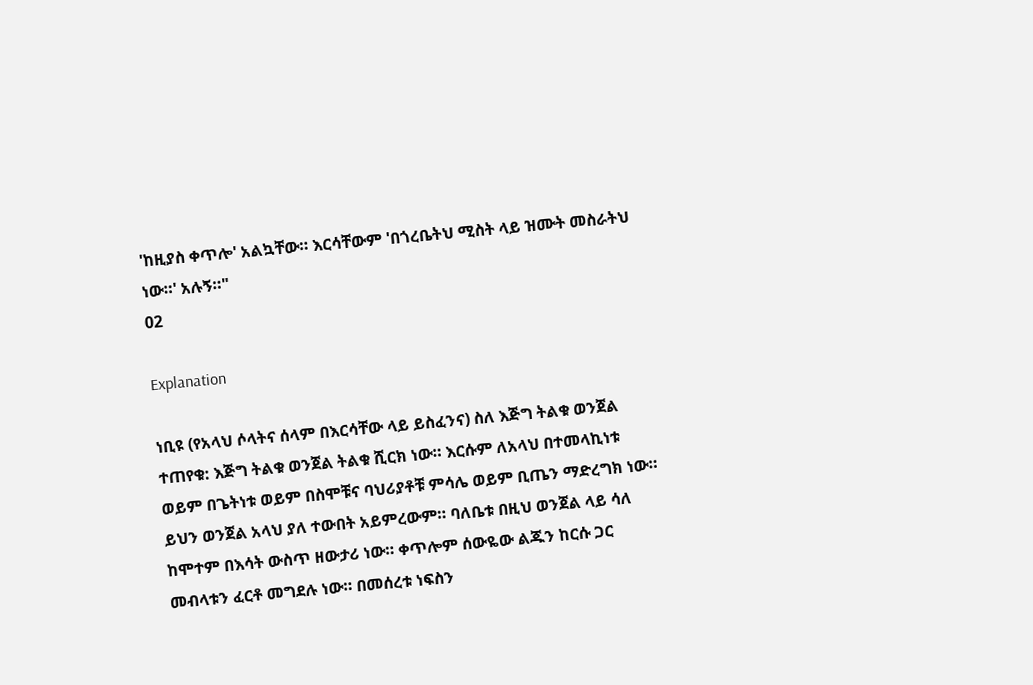'ከዚያስ ቀጥሎ' አልኳቸው። እርሳቸውም 'በጎረቤትህ ሚስት ላይ ዝሙት መስራትህ ነው።' አሉኝ።"
02

Explanation

ነቢዩ (የአላህ ሶላትና ሰላም በእርሳቸው ላይ ይስፈንና) ስለ እጅግ ትልቁ ወንጀል ተጠየቁ: እጅግ ትልቁ ወንጀል ትልቁ ሺርክ ነው። እርሱም ለአላህ በተመላኪነቱ ወይም በጌትነቱ ወይም በስሞቹና ባህሪያቶቹ ምሳሌ ወይም ቢጤን ማድረግክ ነው። ይህን ወንጀል አላህ ያለ ተውበት አይምረውም። ባለቤቱ በዚህ ወንጀል ላይ ሳለ ከሞተም በእሳት ውስጥ ዘውታሪ ነው። ቀጥሎም ሰውዬው ልጁን ከርሱ ጋር መብላቱን ፈርቶ መግደሉ ነው። በመሰረቱ ነፍስን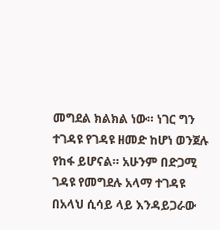መግደል ክልክል ነው። ነገር ግን ተገዳዩ የገዳዩ ዘመድ ከሆነ ወንጀሉ የከፋ ይሆናል። አሁንም በድጋሚ ገዳዩ የመግደሉ አላማ ተገዳዩ በአላህ ሲሳይ ላይ እንዳይጋራው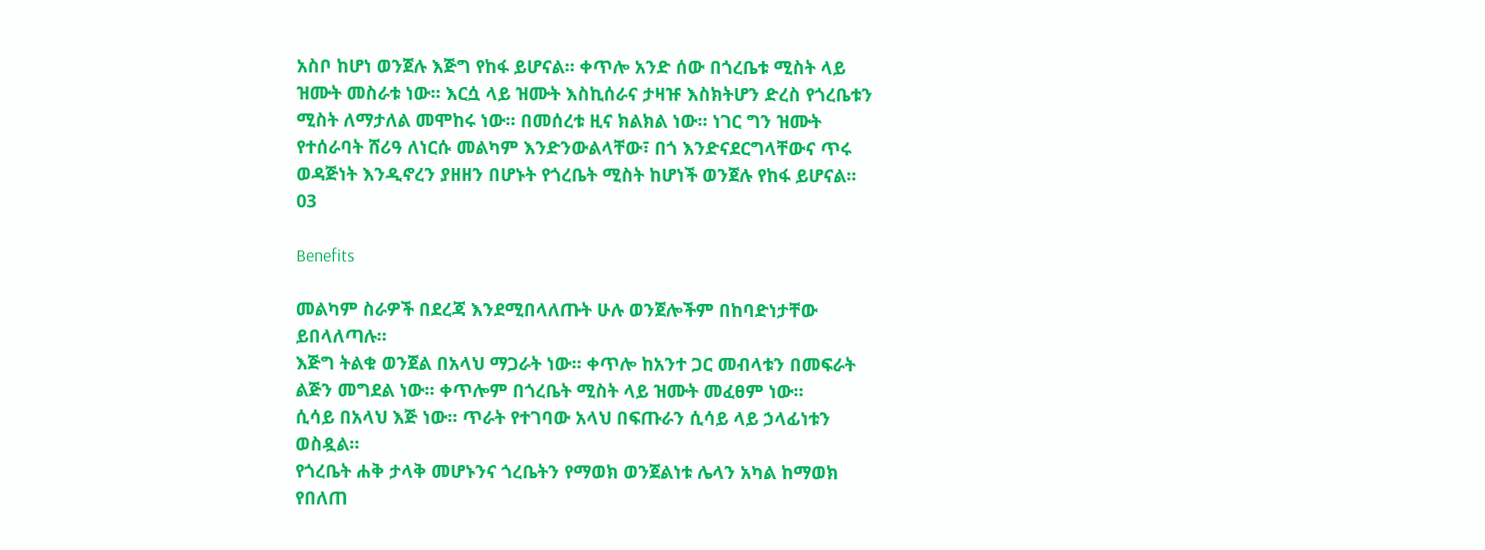አስቦ ከሆነ ወንጀሉ እጅግ የከፋ ይሆናል። ቀጥሎ አንድ ሰው በጎረቤቱ ሚስት ላይ ዝሙት መስራቱ ነው። እርሷ ላይ ዝሙት እስኪሰራና ታዛዡ እስክትሆን ድረስ የጎረቤቱን ሚስት ለማታለል መሞከሩ ነው። በመሰረቱ ዚና ክልክል ነው። ነገር ግን ዝሙት የተሰራባት ሸሪዓ ለነርሱ መልካም እንድንውልላቸው፣ በጎ እንድናደርግላቸውና ጥሩ ወዳጅነት እንዲኖረን ያዘዘን በሆኑት የጎረቤት ሚስት ከሆነች ወንጀሉ የከፋ ይሆናል።
03

Benefits

መልካም ስራዎች በደረጃ እንደሚበላለጡት ሁሉ ወንጀሎችም በከባድነታቸው ይበላለጣሉ።
እጅግ ትልቁ ወንጀል በአላህ ማጋራት ነው። ቀጥሎ ከአንተ ጋር መብላቱን በመፍራት ልጅን መግደል ነው። ቀጥሎም በጎረቤት ሚስት ላይ ዝሙት መፈፀም ነው።
ሲሳይ በአላህ እጅ ነው። ጥራት የተገባው አላህ በፍጡራን ሲሳይ ላይ ኃላፊነቱን ወስዷል።
የጎረቤት ሐቅ ታላቅ መሆኑንና ጎረቤትን የማወክ ወንጀልነቱ ሌላን አካል ከማወክ የበለጠ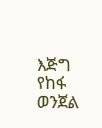እጅግ የከፋ ወንጀል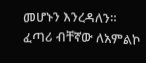መሆኑን እንረዳለን።
ፈጣሪ ብቸኛው ለአምልኮ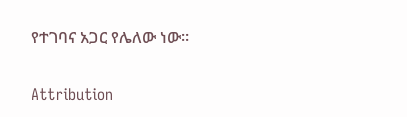የተገባና አጋር የሌለው ነው።

Attribution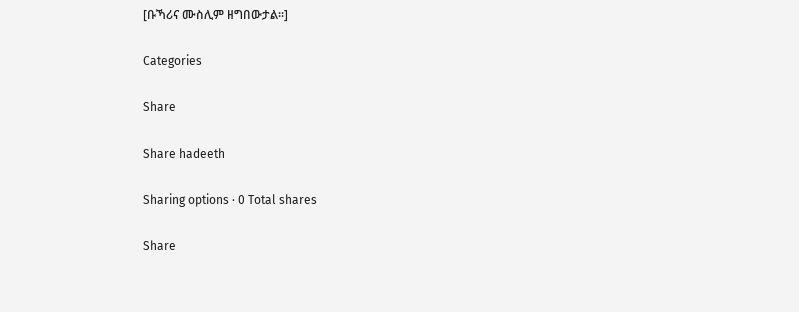[ቡኻሪና ሙስሊም ዘግበውታል።]

Categories

Share

Share hadeeth

Sharing options · 0 Total shares

Share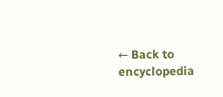← Back to encyclopedia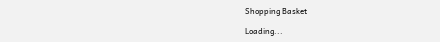Shopping Basket

Loading...